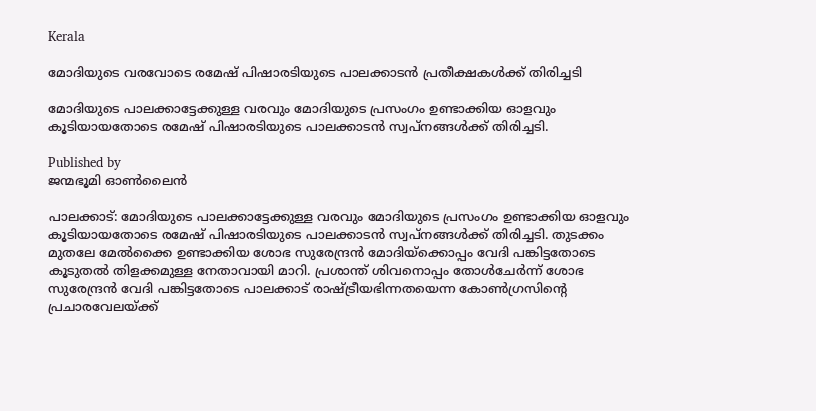Kerala

മോദിയുടെ വരവോടെ രമേഷ് പിഷാരടിയുടെ പാലക്കാടന്‍ പ്രതീക്ഷകള്‍ക്ക് തിരിച്ചടി

മോദിയുടെ പാലക്കാട്ടേക്കുള്ള വരവും മോദിയുടെ പ്രസംഗം ഉണ്ടാക്കിയ ഓളവും കൂടിയായതോടെ രമേഷ് പിഷാരടിയുടെ പാലക്കാടന്‍ സ്വപ്നങ്ങള്‍ക്ക് തിരിച്ചടി.

Published by
ജന്മഭൂമി ഓണ്‍ലൈന്‍

പാലക്കാട്: മോദിയുടെ പാലക്കാട്ടേക്കുള്ള വരവും മോദിയുടെ പ്രസംഗം ഉണ്ടാക്കിയ ഓളവും കൂടിയായതോടെ രമേഷ് പിഷാരടിയുടെ പാലക്കാടന്‍ സ്വപ്നങ്ങള്‍ക്ക് തിരിച്ചടി. തുടക്കം മുതലേ മേല്‍ക്കൈ ഉണ്ടാക്കിയ ശോഭ സുരേന്ദ്രന്‍ മോദിയ്‌ക്കൊപ്പം വേദി പങ്കിട്ടതോടെ കൂടുതല്‍ തിളക്കമുള്ള നേതാവായി മാറി. പ്രശാന്ത് ശിവനൊപ്പം തോള്‍ചേര്‍ന്ന് ശോഭ സുരേന്ദ്രന്‍ വേദി പങ്കിട്ടതോടെ പാലക്കാട് രാഷ്‌ട്രീയഭിന്നതയെന്ന കോണ്‍ഗ്രസിന്റെ പ്രചാരവേലയ്‌ക്ക്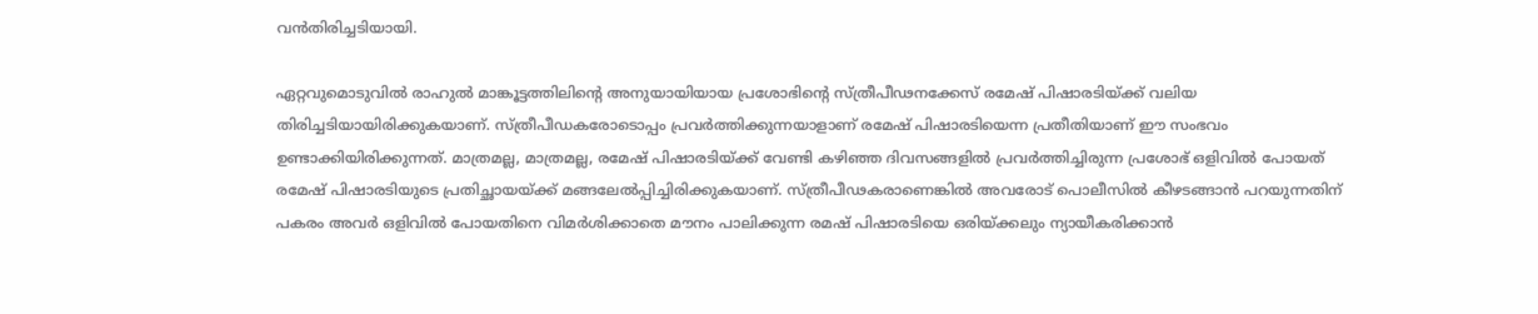വന്‍തിരിച്ചടിയായി.

ഏറ്റവുമൊടുവില്‍ രാഹുല്‍ മാങ്കൂട്ടത്തിലിന്റെ അനുയായിയായ പ്രശോഭിന്റെ സ്ത്രീപീഢനക്കേസ് രമേഷ് പിഷാരടിയ്‌ക്ക് വലിയ തിരിച്ചടിയായിരിക്കുകയാണ്. സ്ത്രീപീഡകരോടൊപ്പം പ്രവര്‍ത്തിക്കുന്നയാളാണ് രമേഷ് പിഷാരടിയെന്ന പ്രതീതിയാണ് ഈ സംഭവം ഉണ്ടാക്കിയിരിക്കുന്നത്. മാത്രമല്ല, മാത്രമല്ല, രമേഷ് പിഷാരടിയ്‌ക്ക് വേണ്ടി കഴിഞ്ഞ ദിവസങ്ങളില്‍ പ്രവര്‍ത്തിച്ചിരുന്ന പ്രശോഭ് ഒളിവില്‍ പോയത് രമേഷ് പിഷാരടിയുടെ പ്രതിച്ഛായയ്‌ക്ക് മങ്ങലേല്‍പ്പിച്ചിരിക്കുകയാണ്. സ്ത്രീപീഢകരാണെങ്കില്‍ അവരോട് പൊലീസില്‍ കീഴടങ്ങാന്‍ പറയുന്നതിന് പകരം അവര്‍ ഒളിവില്‍ പോയതിനെ വിമര്‍ശിക്കാതെ മൗനം പാലിക്കുന്ന രമഷ് പിഷാരടിയെ ഒരിയ്‌ക്കലും ന്യായീകരിക്കാന്‍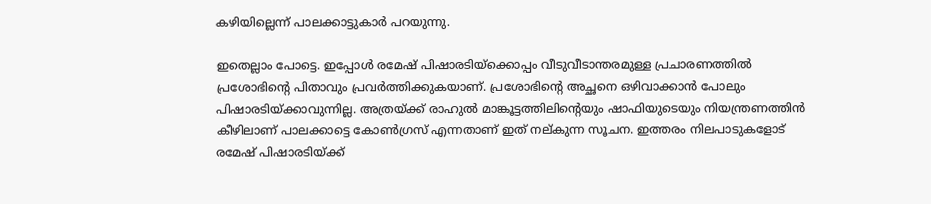കഴിയില്ലെന്ന് പാലക്കാട്ടുകാര്‍ പറയുന്നു.

ഇതെല്ലാം പോട്ടെ. ഇപ്പോള്‍ രമേഷ് പിഷാരടിയ്‌ക്കൊപ്പം വീടുവീടാന്തരമുള്ള പ്രചാരണത്തില്‍ പ്രശോഭിന്റെ പിതാവും പ്രവര്‍ത്തിക്കുകയാണ്. പ്രശോഭിന്റെ അച്ഛനെ ഒഴിവാക്കാന്‍ പോലും പിഷാരടിയ്‌ക്കാവുന്നില്ല. അത്രയ്‌ക്ക് രാഹുല്‍ മാങ്കൂട്ടത്തിലിന്റെയും ഷാഫിയുടെയും നിയന്ത്രണത്തിന്‍ കീഴിലാണ് പാലക്കാട്ടെ കോണ്‍ഗ്രസ് എന്നതാണ് ഇത് നല‍്കുന്ന സൂചന. ഇത്തരം നിലപാടുകളോട് രമേഷ് പിഷാരടിയ്‌ക്ക്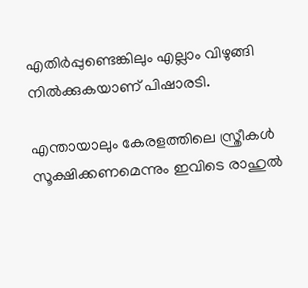എതിര്‍പ്പുണ്ടെങ്കിലും എല്ലാം വിഴുങ്ങി നില്‍ക്കുകയാണ് പിഷാരടി.

എന്തായാലും കേരളത്തിലെ സ്ത്രീകള്‍ സൂക്ഷിക്കണമെന്നും ഇവിടെ രാഹുല്‍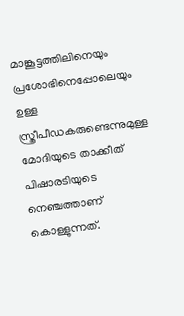മാങ്കൂട്ടത്തിലിനെയും പ്രശോഭിനെപ്പോലെയും ഉള്ള സ്ത്രീപീഡകരുണ്ടെന്നുമുള്ള മോദിയുടെ താക്കീത് പിഷാരടിയുടെ നെഞ്ചത്താണ് കൊള്ളുന്നത്.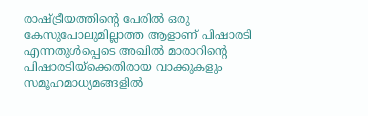രാഷ്‌ട്രീയത്തിന്റെ പേരില്‍ ഒരു കേസുപോലുമില്ലാത്ത ആളാണ് പിഷാരടി എന്നതുള്‍പ്പെടെ അഖില്‍ മാരാറിന്റെ പിഷാരടിയ്‌ക്കെതിരായ വാക്കുകളും സമൂഹമാധ്യമങ്ങളില്‍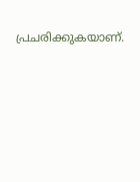പ്രചരിക്കുകയാണ്.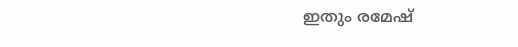ഇതും രമേഷ്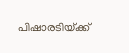പിഷാരടിയ്‌ക്ക്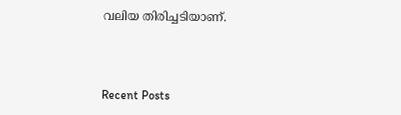വലിയ തിരിച്ചടിയാണ്.



Recent Posts